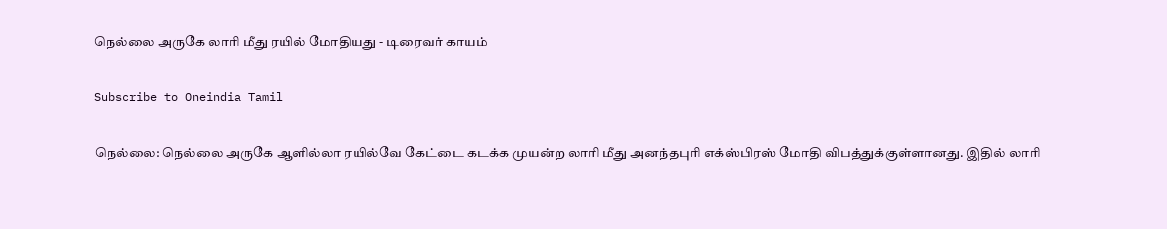நெல்லை அருகே லாரி மீது ரயில் மோதியது - டிரைவர் காயம்

Subscribe to Oneindia Tamil

நெல்லை: நெல்லை அருகே ஆளில்லா ரயில்வே கேட்டை கடக்க முயன்ற லாரி மீது அனந்தபுரி எக்ஸ்பிரஸ் மோதி விபத்துக்குள்ளானது. இதில் லாரி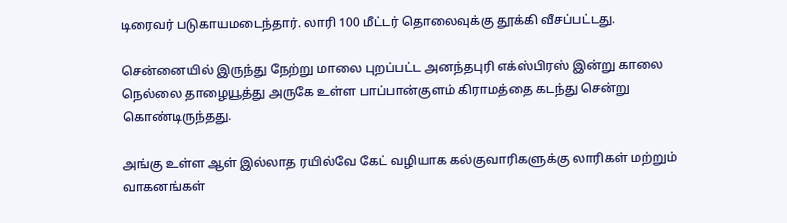டிரைவர் படுகாயமடைந்தார். லாரி 100 மீட்டர் தொலைவுக்கு தூக்கி வீசப்பட்டது.

சென்னையில் இருந்து நேற்று மாலை புறப்பட்ட அனந்தபுரி எக்ஸ்பிரஸ் இன்று காலை நெல்லை தாழையூத்து அருகே உள்ள பாப்பான்குளம் கிராமத்தை கடந்து சென்று கொண்டிருந்தது.

அங்கு உள்ள ஆள் இல்லாத ரயில்வே கேட் வழியாக கல்குவாரிகளுக்கு லாரிகள் மற்றும் வாகனங்கள்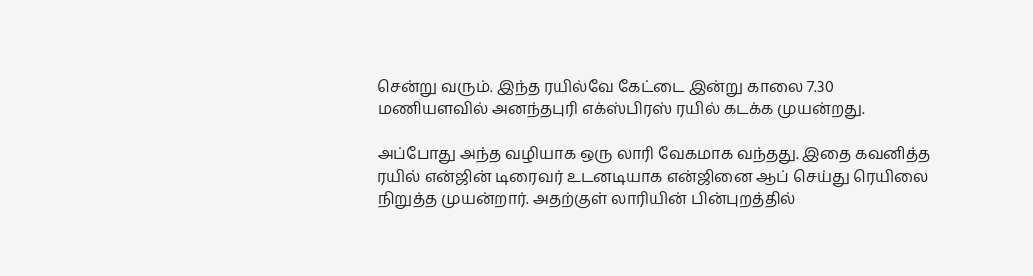சென்று வரும். இந்த ரயில்வே கேட்டை இன்று காலை 7.30 மணியளவில் அனந்தபுரி எக்ஸ்பிரஸ் ரயில் கடக்க முயன்றது.

அப்போது அந்த வழியாக ஒரு லாரி வேகமாக வந்தது. இதை கவனித்த ரயில் என்ஜின் டிரைவர் உடனடியாக என்ஜினை ஆப் செய்து ரெயிலை நிறுத்த முயன்றார். அதற்குள் லாரியின் பின்புறத்தில்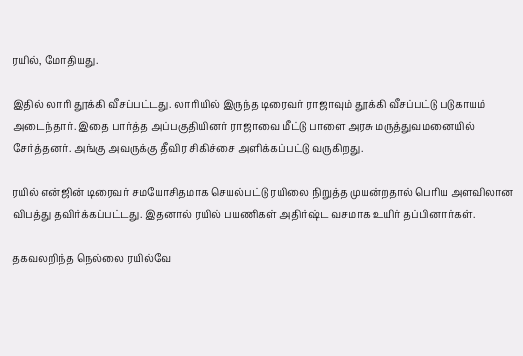ரயில், மோதியது.

இதில் லாரி தூக்கி வீசப்பட்டது. லாரியில் இருந்த டிரைவர் ராஜாவும் தூக்கி வீசப்பட்டு படுகாயம் அடைந்தார். இதை பார்த்த அப்பகுதியினர் ராஜாவை மீட்டு பாளை அரசு மருத்துவமனையில் சேர்த்தனர். அங்கு அவருக்கு தீவிர சிகிச்சை அளிக்கப்பட்டு வருகிறது.

ரயில் என்ஜின் டிரைவர் சமயோசிதமாக செயல்பட்டு ரயிலை நிறுத்த முயன்றதால் பெரிய அளவிலான விபத்து தவிர்க்கப்பட்டது. இதனால் ரயில் பயணிகள் அதிர்ஷ்ட வசமாக உயிர் தப்பினார்கள்.

தகவலறிந்த நெல்லை ரயில்வே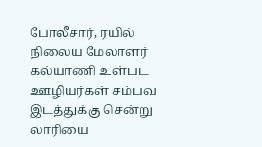போலீசார், ரயில் நிலைய மேலாளர் கல்யாணி உள்பட ஊழியர்கள் சம்பவ இடத்துக்கு சென்று லாரியை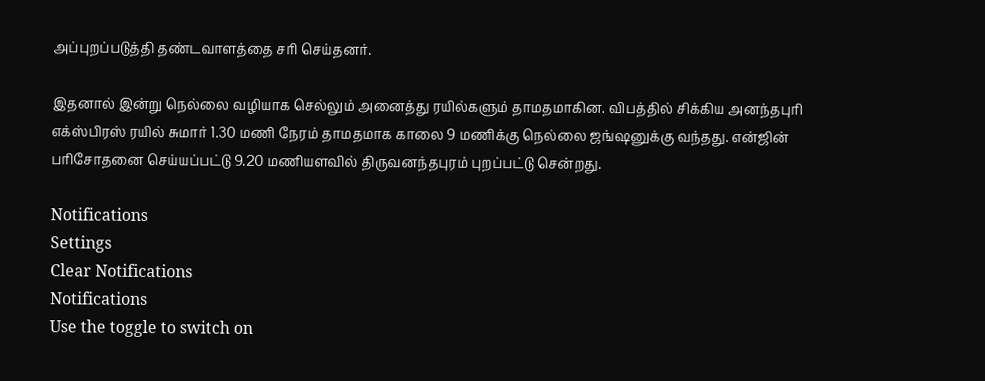அப்புறப்படுத்தி தண்டவாளத்தை சரி செய்தனர்.

இதனால் இன்று நெல்லை வழியாக செல்லும் அனைத்து ரயில்களும் தாமதமாகின. விபத்தில் சிக்கிய அனந்தபுரி எக்ஸ்பிரஸ் ரயில் சுமார் 1.30 மணி நேரம் தாமதமாக காலை 9 மணிக்கு நெல்லை ஜங்ஷனுக்கு வந்தது. என்ஜின் பரிசோதனை செய்யப்பட்டு 9.20 மணியளவில் திருவனந்தபுரம் புறப்பட்டு சென்றது.

Notifications
Settings
Clear Notifications
Notifications
Use the toggle to switch on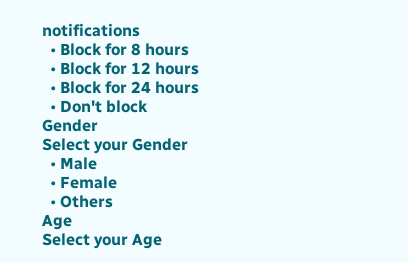notifications
  • Block for 8 hours
  • Block for 12 hours
  • Block for 24 hours
  • Don't block
Gender
Select your Gender
  • Male
  • Female
  • Others
Age
Select your Age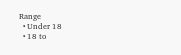Range
  • Under 18
  • 18 to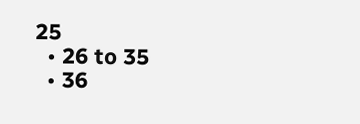25
  • 26 to 35
  • 36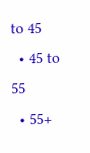to 45
  • 45 to 55
  • 55+